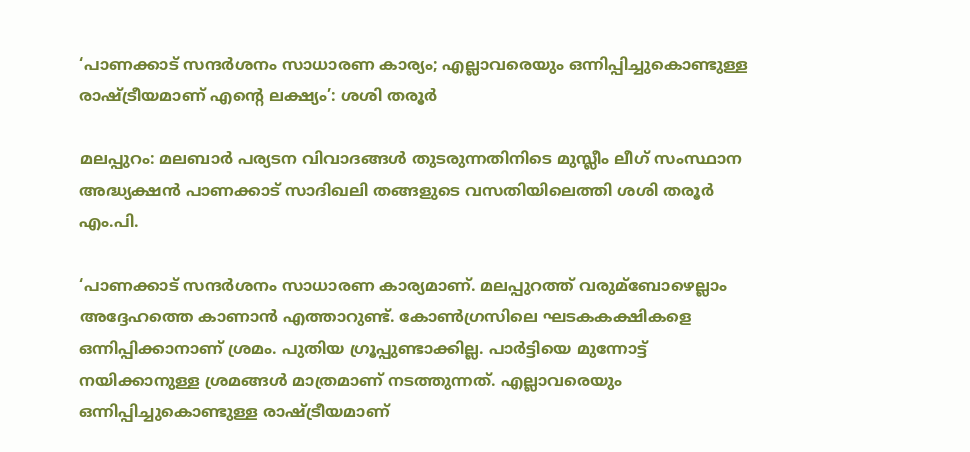‘പാണക്കാട് സന്ദര്‍ശനം സാധാരണ കാര്യം; എല്ലാവരെയും ഒന്നിപ്പിച്ചുകൊണ്ടുള്ള രാഷ്ട്രീയമാണ് എന്റെ ലക്ഷ്യം’: ശശി തരൂര്‍

മലപ്പുറം: മലബാര്‍ പര്യടന വിവാദങ്ങള്‍ തുടരുന്നതിനിടെ മുസ്ലീം ലീഗ് സംസ്ഥാന അദ്ധ്യക്ഷന്‍ പാണക്കാട് സാദിഖലി തങ്ങളുടെ വസതിയിലെത്തി ശശി തരൂര്‍ എം.പി.

‘പാണക്കാട് സന്ദര്‍ശനം സാധാരണ കാര്യമാണ്. മലപ്പുറത്ത് വരുമ്‌ബോഴെല്ലാം അദ്ദേഹത്തെ കാണാന്‍ എത്താറുണ്ട്. കോണ്‍ഗ്രസിലെ ഘടകകക്ഷികളെ ഒന്നിപ്പിക്കാനാണ് ശ്രമം. പുതിയ ഗ്രൂപ്പുണ്ടാക്കില്ല. പാര്‍ട്ടിയെ മുന്നോട്ട് നയിക്കാനുള്ള ശ്രമങ്ങള്‍ മാത്രമാണ് നടത്തുന്നത്. എല്ലാവരെയും ഒന്നിപ്പിച്ചുകൊണ്ടുള്ള രാഷ്ട്രീയമാണ്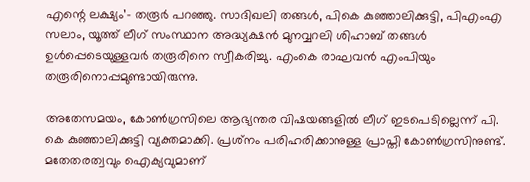എന്റെ ലക്ഷ്യം’- തരൂര്‍ പറഞ്ഞു. സാദിഖലി തങ്ങള്‍, പികെ കുഞ്ഞാലിക്കുട്ടി, പിഎംഎ സലാം, യൂത്ത് ലീഗ് സംസ്ഥാന അദ്ധ്യക്ഷന്‍ മുനവ്വറലി ശിഹാബ് തങ്ങള്‍ ഉള്‍പ്പെടെയുള്ളവര്‍ തരൂരിനെ സ്വീകരിച്ചു. എംകെ രാഘവന്‍ എംപിയും തരൂരിനൊപ്പമുണ്ടായിരുന്നു.

അതേസമയം, കോണ്‍ഗ്രസിലെ ആഭ്യന്തര വിഷയങ്ങളില്‍ ലീഗ് ഇടപെടില്ലെന്ന് പി. കെ കുഞ്ഞാലിക്കുട്ടി വ്യക്തമാക്കി. പ്രശ്‌നം പരിഹരിക്കാനുള്ള പ്രാപ്തി കോണ്‍ഗ്രസിനുണ്ട്. മതേതരത്വവും ഐക്യവുമാണ്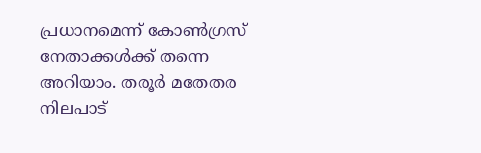പ്രധാനമെന്ന് കോണ്‍ഗ്രസ് നേതാക്കള്‍ക്ക് തന്നെ അറിയാം. തരൂര്‍ മതേതര നിലപാട്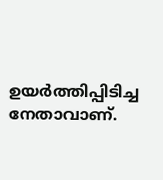ഉയര്‍ത്തിപ്പിടിച്ച നേതാവാണ്.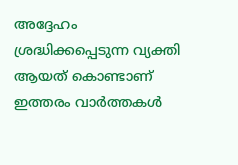അദ്ദേഹം ശ്രദ്ധിക്കപ്പെടുന്ന വ്യക്തി ആയത് കൊണ്ടാണ് ഇത്തരം വാര്‍ത്തകള്‍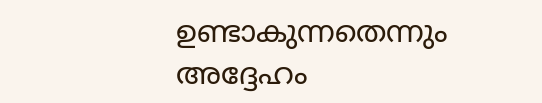ഉണ്ടാകുന്നതെന്നും അദ്ദേഹം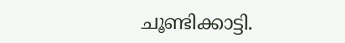ചൂണ്ടിക്കാട്ടി.